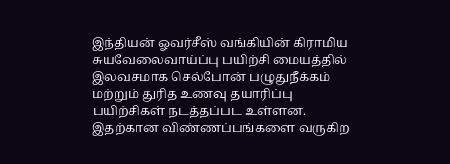இந்தியன் ஓவர்சீஸ் வங்கியின் கிராமிய சுயவேலைவாய்ப்பு பயிற்சி மையத்தில் இலவசமாக செல்போன் பழுதுநீக்கம் மற்றும் துரித உணவு தயாரிப்பு பயிற்சிகள் நடத்தப்பட உள்ளன. இதற்கான விண்ணப்பங்களை வருகிற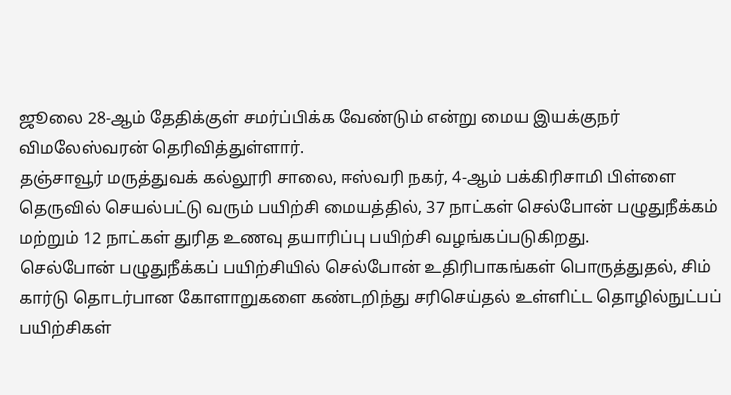ஜூலை 28-ஆம் தேதிக்குள் சமர்ப்பிக்க வேண்டும் என்று மைய இயக்குநர் விமலேஸ்வரன் தெரிவித்துள்ளார்.
தஞ்சாவூர் மருத்துவக் கல்லூரி சாலை, ஈஸ்வரி நகர், 4-ஆம் பக்கிரிசாமி பிள்ளை தெருவில் செயல்பட்டு வரும் பயிற்சி மையத்தில், 37 நாட்கள் செல்போன் பழுதுநீக்கம் மற்றும் 12 நாட்கள் துரித உணவு தயாரிப்பு பயிற்சி வழங்கப்படுகிறது.
செல்போன் பழுதுநீக்கப் பயிற்சியில் செல்போன் உதிரிபாகங்கள் பொருத்துதல், சிம் கார்டு தொடர்பான கோளாறுகளை கண்டறிந்து சரிசெய்தல் உள்ளிட்ட தொழில்நுட்பப் பயிற்சிகள்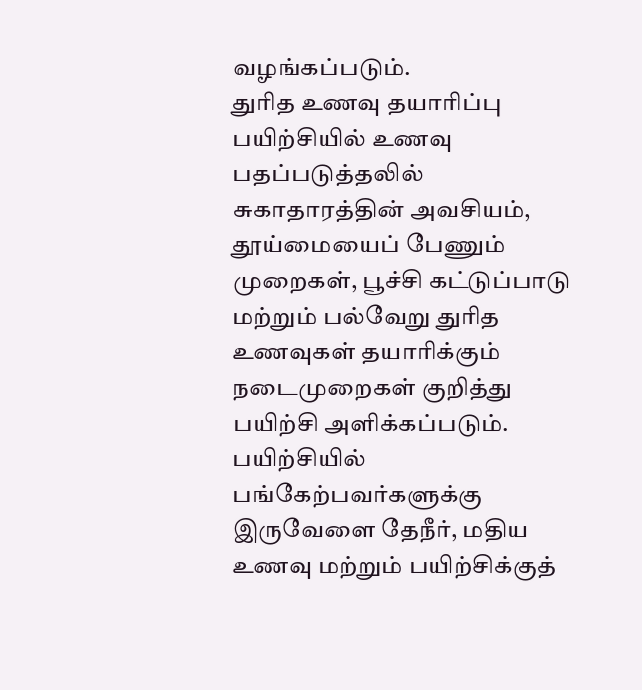வழங்கப்படும்.
துரித உணவு தயாரிப்பு பயிற்சியில் உணவு பதப்படுத்தலில் சுகாதாரத்தின் அவசியம், தூய்மையைப் பேணும் முறைகள், பூச்சி கட்டுப்பாடு மற்றும் பல்வேறு துரித உணவுகள் தயாரிக்கும் நடைமுறைகள் குறித்து பயிற்சி அளிக்கப்படும்.
பயிற்சியில் பங்கேற்பவர்களுக்கு இருவேளை தேநீர், மதிய உணவு மற்றும் பயிற்சிக்குத்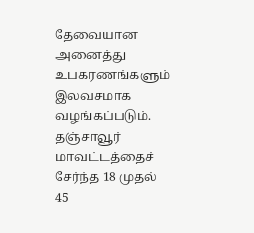தேவையான அனைத்து உபகரணங்களும் இலவசமாக வழங்கப்படும்.
தஞ்சாவூர் மாவட்டத்தைச் சேர்ந்த 18 முதல் 45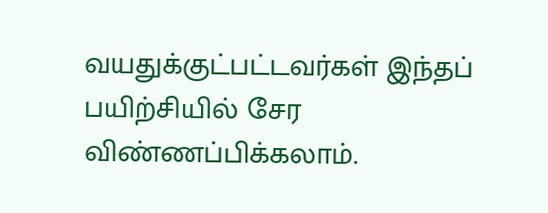வயதுக்குட்பட்டவர்கள் இந்தப் பயிற்சியில் சேர விண்ணப்பிக்கலாம்.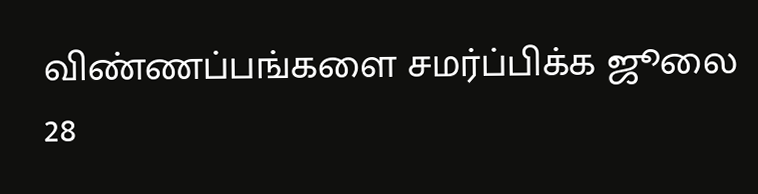விண்ணப்பங்களை சமர்ப்பிக்க ஜூலை 28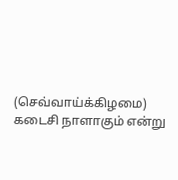(செவ்வாய்க்கிழமை) கடைசி நாளாகும் என்று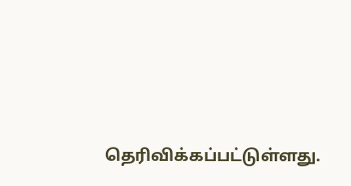தெரிவிக்கப்பட்டுள்ளது.